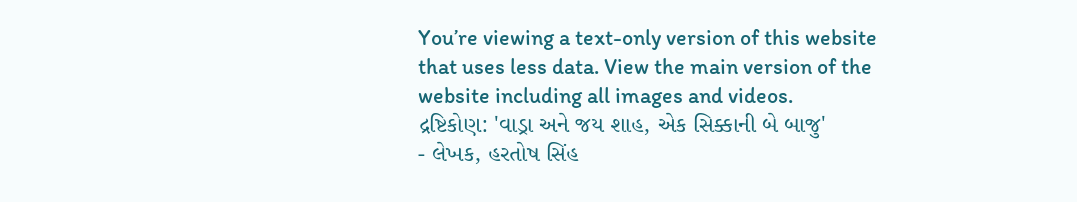You’re viewing a text-only version of this website that uses less data. View the main version of the website including all images and videos.
દ્રષ્ટિકોણ: 'વાડ્રા અને જય શાહ, એક સિક્કાની બે બાજુ'
- લેખક, હરતોષ સિંહ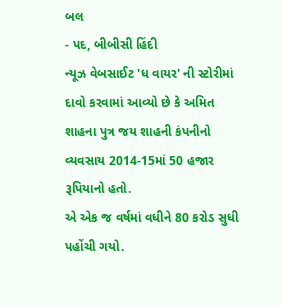બલ
- પદ, બીબીસી હિંદી
ન્યૂઝ વેબસાઈટ 'ધ વાયર' ની સ્ટોરીમાં દાવો કરવામાં આવ્યો છે કે અમિત શાહના પુત્ર જય શાહની કંપનીનો વ્યવસાય 2014-15માં 50 હજાર રૂપિયાનો હતો.
એ એક જ વર્ષમાં વધીને 80 કરોડ સુધી પહોંચી ગયો.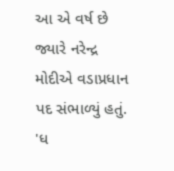આ એ વર્ષ છે જ્યારે નરેન્દ્ર મોદીએ વડાપ્રધાન પદ સંભાળ્યું હતું.
'ધ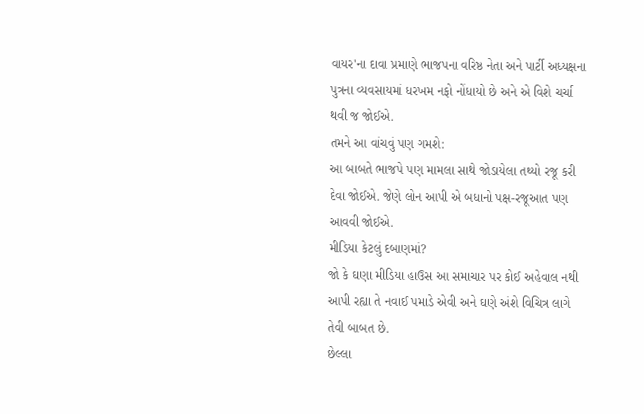વાયર'ના દાવા પ્રમાણે ભાજપના વરિષ્ઠ નેતા અને પાર્ટી અધ્યક્ષના પુત્રના વ્યવસાયમાં ધરખમ નફો નોંધાયો છે અને એ વિશે ચર્ચા થવી જ જોઈએ.
તમને આ વાંચવું પણ ગમશે:
આ બાબતે ભાજપે પણ મામલા સાથે જોડાયેલા તથ્યો રજૂ કરી દેવા જોઈએ. જેણે લોન આપી એ બધાનો પક્ષ-રજૂઆત પણ આવવી જોઈએ.
મીડિયા કેટલું દબાણમાં?
જો કે ઘણા મીડિયા હાઉસ આ સમાચાર પર કોઈ અહેવાલ નથી આપી રહ્યા તે નવાઈ પમાડે એવી અને ઘણે અંશે વિચિત્ર લાગે તેવી બાબત છે.
છેલ્લા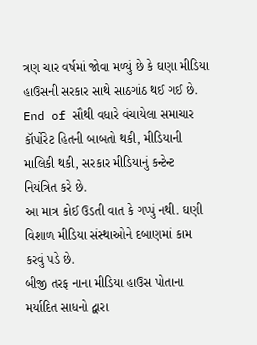ત્રણ ચાર વર્ષમાં જોવા મળ્યું છે કે ઘણા મીડિયા હાઉસની સરકાર સાથે સાઠગાંઠ થઈ ગઈ છે.
End of સૌથી વધારે વંચાયેલા સમાચાર
કૉર્પોરેટ હિતની બાબતો થકી, મીડિયાની માલિકી થકી, સરકાર મીડિયાનું કન્ટેન્ટ નિયંત્રિત કરે છે.
આ માત્ર કોઈ ઉડતી વાત કે ગપ્પું નથી. ઘણી વિશાળ મીડિયા સંસ્થાઓને દબાણમાં કામ કરવું પડે છે.
બીજી તરફ નાના મીડિયા હાઉસ પોતાના મર્યાદિત સાધનો દ્વારા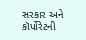સરકાર અને કૉર્પોરેટની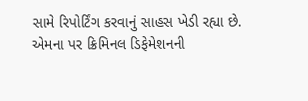સામે રિપોર્ટિંગ કરવાનું સાહસ ખેડી રહ્યા છે.
એમના પર ક્રિમિનલ ડિફેમેશનની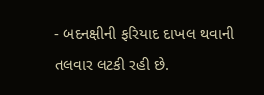- બદનક્ષીની ફરિયાદ દાખલ થવાની તલવાર લટકી રહી છે.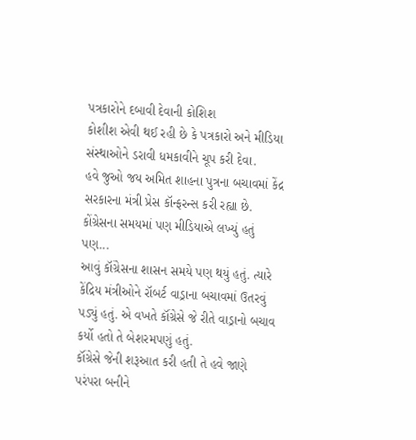પત્રકારોને દબાવી દેવાની કોશિશ
કોશીશ એવી થઈ રહી છે કે પત્રકારો અને મીડિયા સંસ્થાઓને ડરાવી ધમકાવીને ચૂપ કરી દેવા.
હવે જુઓ જય અમિત શાહના પુત્રના બચાવમાં કેંદ્ર સરકારના મંત્રી પ્રેસ કૉન્ફરન્સ કરી રહ્યા છે.
કોંગ્રેસના સમયમાં પણ મીડિયાએ લખ્યું હતું પણ...
આવું કૉંગ્રેસના શાસન સમયે પણ થયું હતું. ત્યારે કેંદ્રિય મંત્રીઓને રૉબર્ટ વાડ્રાના બચાવમાં ઉતરવું પડ્યું હતું. એ વખતે કૉંગ્રેસે જે રીતે વાડ્રાનો બચાવ કર્યો હતો તે બેશરમપણું હતું.
કૉંગ્રેસે જેની શરૂઆત કરી હતી તે હવે જાણે પરંપરા બનીને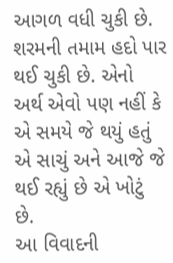આગળ વધી ચુકી છે. શરમની તમામ હદો પાર થઈ ચુકી છે. એનો અર્થ એવો પણ નહીં કે એ સમયે જે થયું હતું એ સાચું અને આજે જે થઈ રહ્યું છે એ ખોટું છે.
આ વિવાદની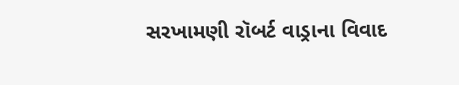સરખામણી રૉબર્ટ વાડ્રાના વિવાદ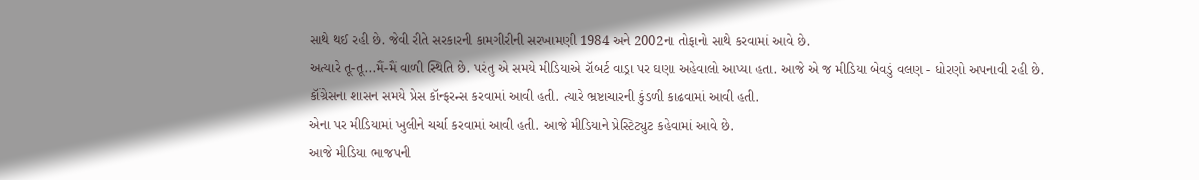સાથે થઈ રહી છે. જેવી રીતે સરકારની કામગીરીની સરખામણી 1984 અને 2002ના તોફાનો સાથે કરવામાં આવે છે.
અત્યારે તૂ-તૂ...મૈં-મૈં વાળી સ્થિતિ છે. પરંતુ એ સમયે મીડિયાએ રૉબર્ટ વાડ્રા પર ઘણા અહેવાલો આપ્યા હતા. આજે એ જ મીડિયા બેવડું વલણ - ધોરણો અપનાવી રહી છે.
કૉંગ્રેસના શાસન સમયે પ્રેસ કૉન્ફરન્સ કરવામાં આવી હતી. ત્યારે ભ્રષ્ટાચારની કુંડળી કાઢવામાં આવી હતી.
એના પર મીડિયામાં ખુલીને ચર્ચા કરવામાં આવી હતી. આજે મીડિયાને પ્રેસ્ટિટ્યુટ કહેવામાં આવે છે.
આજે મીડિયા ભાજપની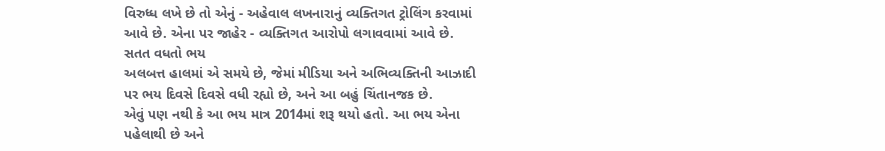વિરુધ્ધ લખે છે તો એનું - અહેવાલ લખનારાનું વ્યક્તિગત ટ્રોલિંગ કરવામાં આવે છે. એના પર જાહેર - વ્યક્તિગત આરોપો લગાવવામાં આવે છે.
સતત વધતો ભય
અલબત્ત હાલમાં એ સમયે છે, જેમાં મીડિયા અને અભિવ્યક્તિની આઝાદી પર ભય દિવસે દિવસે વધી રહ્યો છે, અને આ બહું ચિંતાનજક છે.
એવું પણ નથી કે આ ભય માત્ર 2014માં શરૂ થયો હતો. આ ભય એના પહેલાથી છે અને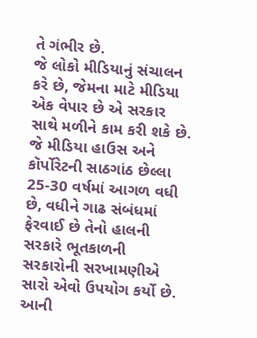તે ગંભીર છે.
જે લોકો મીડિયાનું સંચાલન કરે છે, જેમના માટે મીડિયા એક વેપાર છે એ સરકાર સાથે મળીને કામ કરી શકે છે.
જે મીડિયા હાઉસ અને કૉર્પોરેટની સાઠગાંઠ છેલ્લા 25-30 વર્ષમાં આગળ વધી છે, વધીને ગાઢ સંબંધમાં ફેરવાઈ છે તેનો હાલની સરકારે ભૂતકાળની સરકારોની સરખામણીએ સારો એવો ઉપયોગ કર્યો છે.
આની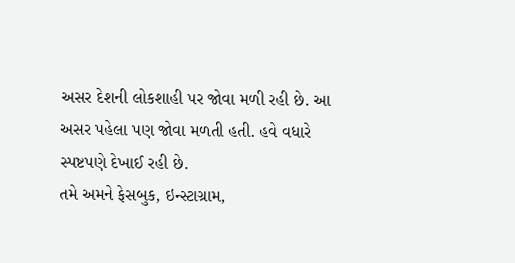અસર દેશની લોકશાહી પર જોવા મળી રહી છે. આ અસર પહેલા પણ જોવા મળતી હતી. હવે વધારે સ્પષ્ટપણે દેખાઈ રહી છે.
તમે અમને ફેસબુક, ઇન્સ્ટાગ્રામ,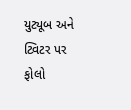યુટ્યૂબ અને ટ્વિટર પર ફોલો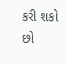કરી શકો છો